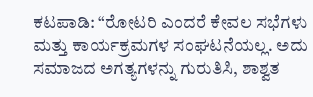ಕಟಪಾಡಿ: “ರೋಟರಿ ಎಂದರೆ ಕೇವಲ ಸಭೆಗಳು ಮತ್ತು ಕಾರ್ಯಕ್ರಮಗಳ ಸಂಘಟನೆಯಲ್ಲ. ಅದು ಸಮಾಜದ ಅಗತ್ಯಗಳನ್ನು ಗುರುತಿಸಿ, ಶಾಶ್ವತ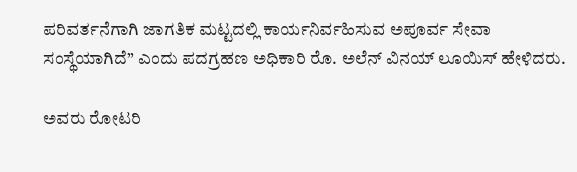ಪರಿವರ್ತನೆಗಾಗಿ ಜಾಗತಿಕ ಮಟ್ಟದಲ್ಲಿ ಕಾರ್ಯನಿರ್ವಹಿಸುವ ಅಪೂರ್ವ ಸೇವಾ ಸಂಸ್ಥೆಯಾಗಿದೆ” ಎಂದು ಪದಗ್ರಹಣ ಅಧಿಕಾರಿ ರೊ. ಅಲೆನ್ ವಿನಯ್ ಲೂಯಿಸ್ ಹೇಳಿದರು.

ಅವರು ರೋಟರಿ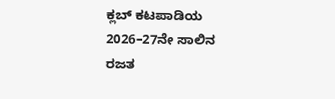ಕ್ಲಬ್ ಕಟಪಾಡಿಯ 2026–27ನೇ ಸಾಲಿನ ರಜತ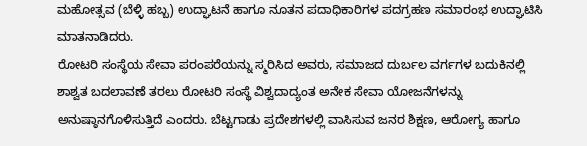ಮಹೋತ್ಸವ (ಬೆಳ್ಳಿ ಹಬ್ಬ) ಉದ್ಘಾಟನೆ ಹಾಗೂ ನೂತನ ಪದಾಧಿಕಾರಿಗಳ ಪದಗ್ರಹಣ ಸಮಾರಂಭ ಉದ್ಘಾಟಿಸಿ ಮಾತನಾಡಿದರು.
ರೋಟರಿ ಸಂಸ್ಥೆಯ ಸೇವಾ ಪರಂಪರೆಯನ್ನು ಸ್ಮರಿಸಿದ ಅವರು, ಸಮಾಜದ ದುರ್ಬಲ ವರ್ಗಗಳ ಬದುಕಿನಲ್ಲಿ ಶಾಶ್ವತ ಬದಲಾವಣೆ ತರಲು ರೋಟರಿ ಸಂಸ್ಥೆ ವಿಶ್ವದಾದ್ಯಂತ ಅನೇಕ ಸೇವಾ ಯೋಜನೆಗಳನ್ನು ಅನುಷ್ಠಾನಗೊಳಿಸುತ್ತಿದೆ ಎಂದರು. ಬೆಟ್ಟಗಾಡು ಪ್ರದೇಶಗಳಲ್ಲಿ ವಾಸಿಸುವ ಜನರ ಶಿಕ್ಷಣ, ಆರೋಗ್ಯ ಹಾಗೂ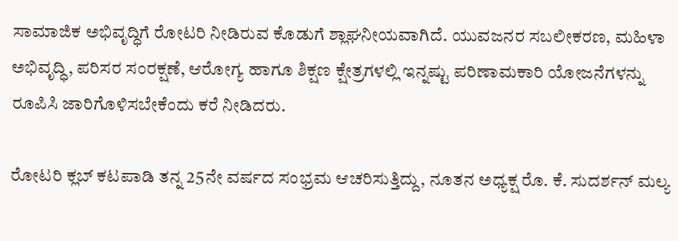ಸಾಮಾಜಿಕ ಅಭಿವೃದ್ಧಿಗೆ ರೋಟರಿ ನೀಡಿರುವ ಕೊಡುಗೆ ಶ್ಲಾಘನೀಯವಾಗಿದೆ. ಯುವಜನರ ಸಬಲೀಕರಣ, ಮಹಿಳಾ ಅಭಿವೃದ್ಧಿ, ಪರಿಸರ ಸಂರಕ್ಷಣೆ, ಆರೋಗ್ಯ ಹಾಗೂ ಶಿಕ್ಷಣ ಕ್ಷೇತ್ರಗಳಲ್ಲಿ ಇನ್ನಷ್ಟು ಪರಿಣಾಮಕಾರಿ ಯೋಜನೆಗಳನ್ನು ರೂಪಿಸಿ ಜಾರಿಗೊಳಿಸಬೇಕೆಂದು ಕರೆ ನೀಡಿದರು.

ರೋಟರಿ ಕ್ಲಬ್ ಕಟಪಾಡಿ ತನ್ನ 25ನೇ ವರ್ಷದ ಸಂಭ್ರಮ ಆಚರಿಸುತ್ತಿದ್ದು, ನೂತನ ಅಧ್ಯಕ್ಷ ರೊ. ಕೆ. ಸುದರ್ಶನ್ ಮಲ್ಯ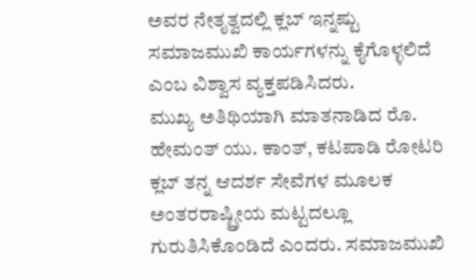ಅವರ ನೇತೃತ್ವದಲ್ಲಿ ಕ್ಲಬ್ ಇನ್ನಷ್ಟು ಸಮಾಜಮುಖಿ ಕಾರ್ಯಗಳನ್ನು ಕೈಗೊಳ್ಳಲಿದೆ ಎಂಬ ವಿಶ್ವಾಸ ವ್ಯಕ್ತಪಡಿಸಿದರು.
ಮುಖ್ಯ ಅತಿಥಿಯಾಗಿ ಮಾತನಾಡಿದ ರೊ. ಹೇಮಂತ್ ಯು. ಕಾಂತ್, ಕಟಪಾಡಿ ರೋಟರಿ ಕ್ಲಬ್ ತನ್ನ ಆದರ್ಶ ಸೇವೆಗಳ ಮೂಲಕ ಅಂತರರಾಷ್ಟ್ರೀಯ ಮಟ್ಟದಲ್ಲೂ ಗುರುತಿಸಿಕೊಂಡಿದೆ ಎಂದರು. ಸಮಾಜಮುಖಿ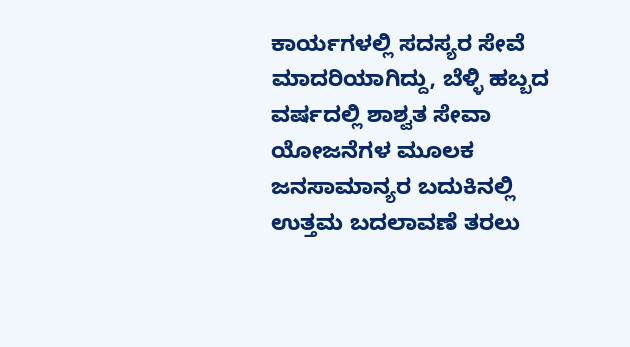ಕಾರ್ಯಗಳಲ್ಲಿ ಸದಸ್ಯರ ಸೇವೆ ಮಾದರಿಯಾಗಿದ್ದು, ಬೆಳ್ಳಿ ಹಬ್ಬದ ವರ್ಷದಲ್ಲಿ ಶಾಶ್ವತ ಸೇವಾ ಯೋಜನೆಗಳ ಮೂಲಕ ಜನಸಾಮಾನ್ಯರ ಬದುಕಿನಲ್ಲಿ ಉತ್ತಮ ಬದಲಾವಣೆ ತರಲು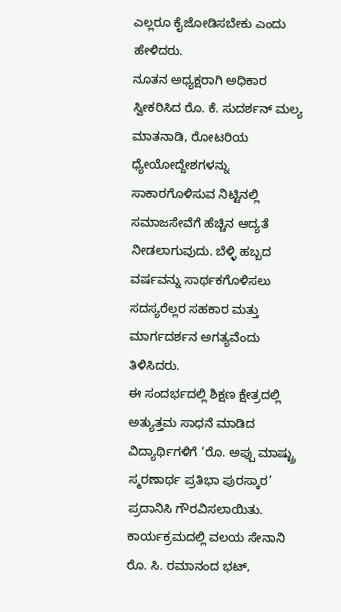ಎಲ್ಲರೂ ಕೈಜೋಡಿಸಬೇಕು ಎಂದು ಹೇಳಿದರು.
ನೂತನ ಅಧ್ಯಕ್ಷರಾಗಿ ಅಧಿಕಾರ ಸ್ವೀಕರಿಸಿದ ರೊ. ಕೆ. ಸುದರ್ಶನ್ ಮಲ್ಯ ಮಾತನಾಡಿ, ರೋಟರಿಯ ಧ್ಯೇಯೋದ್ದೇಶಗಳನ್ನು ಸಾಕಾರಗೊಳಿಸುವ ನಿಟ್ಟಿನಲ್ಲಿ ಸಮಾಜಸೇವೆಗೆ ಹೆಚ್ಚಿನ ಆದ್ಯತೆ ನೀಡಲಾಗುವುದು. ಬೆಳ್ಳಿ ಹಬ್ಬದ ವರ್ಷವನ್ನು ಸಾರ್ಥಕಗೊಳಿಸಲು ಸದಸ್ಯರೆಲ್ಲರ ಸಹಕಾರ ಮತ್ತು ಮಾರ್ಗದರ್ಶನ ಅಗತ್ಯವೆಂದು ತಿಳಿಸಿದರು.
ಈ ಸಂದರ್ಭದಲ್ಲಿ ಶಿಕ್ಷಣ ಕ್ಷೇತ್ರದಲ್ಲಿ ಅತ್ಯುತ್ತಮ ಸಾಧನೆ ಮಾಡಿದ ವಿದ್ಯಾರ್ಥಿಗಳಿಗೆ ‘ರೊ. ಅಪ್ಪು ಮಾಷ್ಟ್ರು ಸ್ಮರಣಾರ್ಥ ಪ್ರತಿಭಾ ಪುರಸ್ಕಾರ’ ಪ್ರದಾನಿಸಿ ಗೌರವಿಸಲಾಯಿತು.
ಕಾರ್ಯಕ್ರಮದಲ್ಲಿ ವಲಯ ಸೇನಾನಿ ರೊ. ಸಿ. ರಮಾನಂದ ಭಟ್,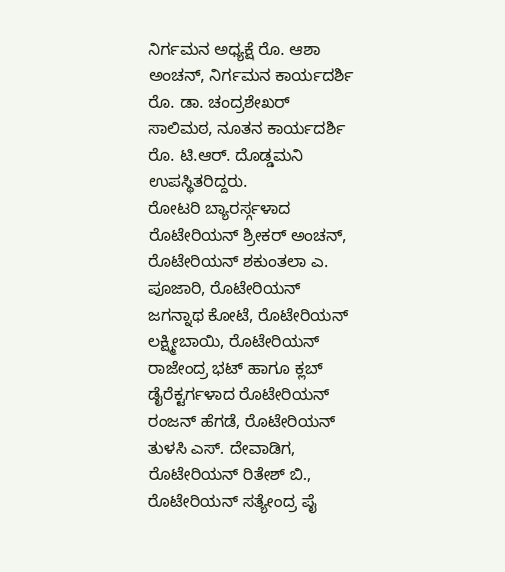ನಿರ್ಗಮನ ಅಧ್ಯಕ್ಷೆ ರೊ. ಆಶಾ ಅಂಚನ್, ನಿರ್ಗಮನ ಕಾರ್ಯದರ್ಶಿ ರೊ. ಡಾ. ಚಂದ್ರಶೇಖರ್ ಸಾಲಿಮಠ, ನೂತನ ಕಾರ್ಯದರ್ಶಿ ರೊ. ಟಿ.ಆರ್. ದೊಡ್ಡಮನಿ ಉಪಸ್ಥಿತರಿದ್ದರು.
ರೋಟರಿ ಬ್ಯಾರರ್ಸ್ಗಳಾದ ರೊಟೇರಿಯನ್ ಶ್ರೀಕರ್ ಅಂಚನ್, ರೊಟೇರಿಯನ್ ಶಕುಂತಲಾ ಎ. ಪೂಜಾರಿ, ರೊಟೇರಿಯನ್ ಜಗನ್ನಾಥ ಕೋಟೆ, ರೊಟೇರಿಯನ್ ಲಕ್ಷ್ಮೀಬಾಯಿ, ರೊಟೇರಿಯನ್ ರಾಜೇಂದ್ರ ಭಟ್ ಹಾಗೂ ಕ್ಲಬ್ ಡೈರೆಕ್ಟರ್ಗಳಾದ ರೊಟೇರಿಯನ್ ರಂಜನ್ ಹೆಗಡೆ, ರೊಟೇರಿಯನ್ ತುಳಸಿ ಎಸ್. ದೇವಾಡಿಗ, ರೊಟೇರಿಯನ್ ರಿತೇಶ್ ಬಿ., ರೊಟೇರಿಯನ್ ಸತ್ಯೇಂದ್ರ ಪೈ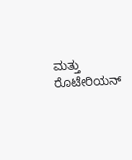ಮತ್ತು ರೊಟೇರಿಯನ್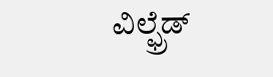ವಿಲ್ಫ್ರೆಡ್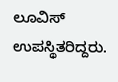ಲೂವಿಸ್ ಉಪಸ್ಥಿತರಿದ್ದರು.